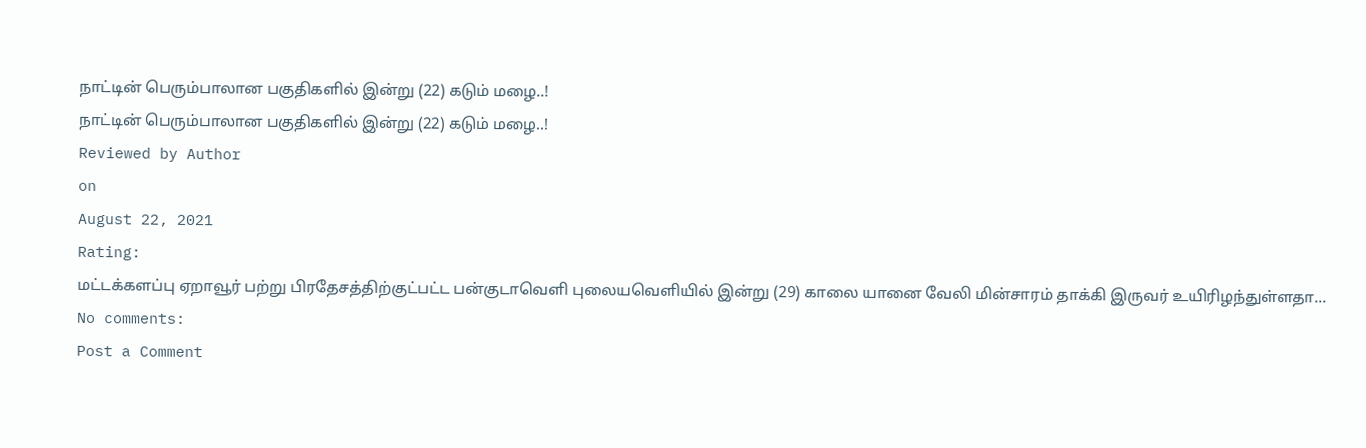நாட்டின் பெரும்பாலான பகுதிகளில் இன்று (22) கடும் மழை..!
நாட்டின் பெரும்பாலான பகுதிகளில் இன்று (22) கடும் மழை..!
Reviewed by Author
on
August 22, 2021
Rating:
மட்டக்களப்பு ஏறாவூர் பற்று பிரதேசத்திற்குட்பட்ட பன்குடாவெளி புலையவெளியில் இன்று (29) காலை யானை வேலி மின்சாரம் தாக்கி இருவர் உயிரிழந்துள்ளதா...
No comments:
Post a Comment